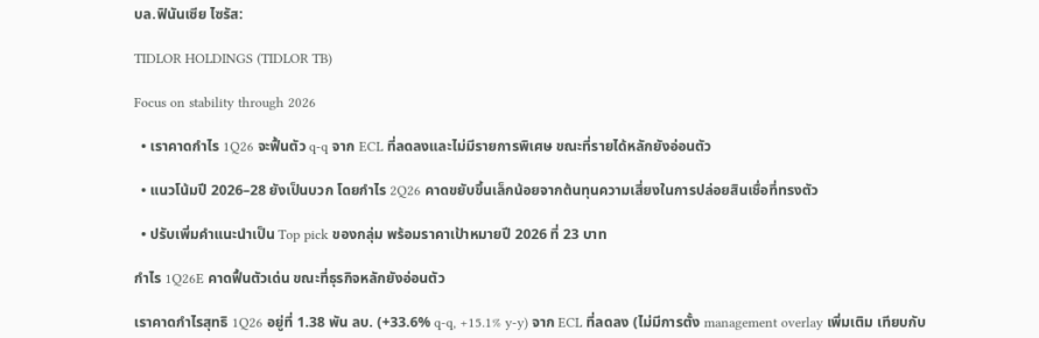บล.ฟินันเซีย ไซรัส:

TIDLOR HOLDINGS (TIDLOR TB)

Focus on stability through 2026

  • เราคาดกำไร 1Q26 จะฟื้นตัว q-q จาก ECL ที่ลดลงและไม่มีรายการพิเศษ ขณะที่รายได้หลักยังอ่อนตัว

  • แนวโน้มปี 2026–28 ยังเป็นบวก โดยกำไร 2Q26 คาดขยับขึ้นเล็กน้อยจากต้นทุนความเสี่ยงในการปล่อยสินเชื่อที่ทรงตัว

  • ปรับเพิ่มคำแนะนำเป็น Top pick ของกลุ่ม พร้อมราคาเป้าหมายปี 2026 ที่ 23 บาท

กำไร 1Q26E คาดฟื้นตัวเด่น ขณะที่ธุรกิจหลักยังอ่อนตัว

เราคาดกำไรสุทธิ 1Q26 อยู่ที่ 1.38 พัน ลบ. (+33.6% q-q, +15.1% y-y) จาก ECL ที่ลดลง (ไม่มีการตั้ง management overlay เพิ่มเติม เทียบกับ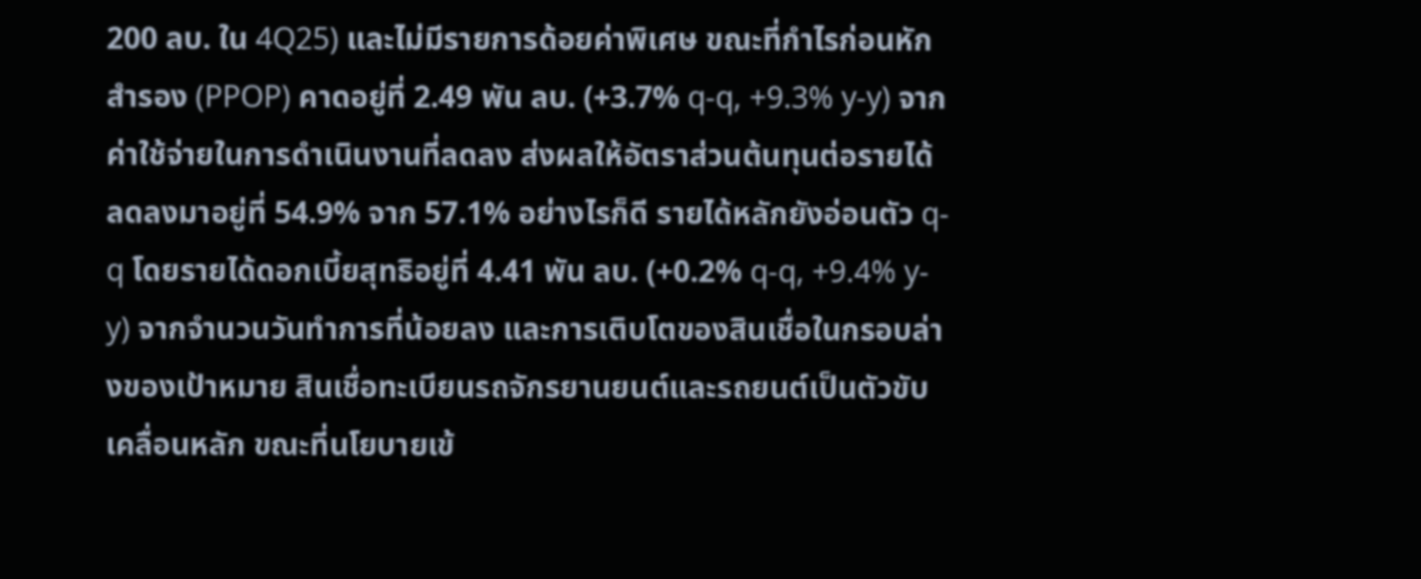200 ลบ. ใน 4Q25) และไม่มีรายการด้อยค่าพิเศษ ขณะที่กำไรก่อนหักสำรอง (PPOP) คาดอยู่ที่ 2.49 พัน ลบ. (+3.7% q-q, +9.3% y-y) จากค่าใช้จ่ายในการดำเนินงานที่ลดลง ส่งผลให้อัตราส่วนต้นทุนต่อรายได้ลดลงมาอยู่ที่ 54.9% จาก 57.1% อย่างไรก็ดี รายได้หลักยังอ่อนตัว q-q โดยรายได้ดอกเบี้ยสุทธิอยู่ที่ 4.41 พัน ลบ. (+0.2% q-q, +9.4% y-y) จากจำนวนวันทำการที่น้อยลง และการเติบโตของสินเชื่อในกรอบล่างของเป้าหมาย สินเชื่อทะเบียนรถจักรยานยนต์และรถยนต์เป็นตัวขับเคลื่อนหลัก ขณะที่นโยบายเข้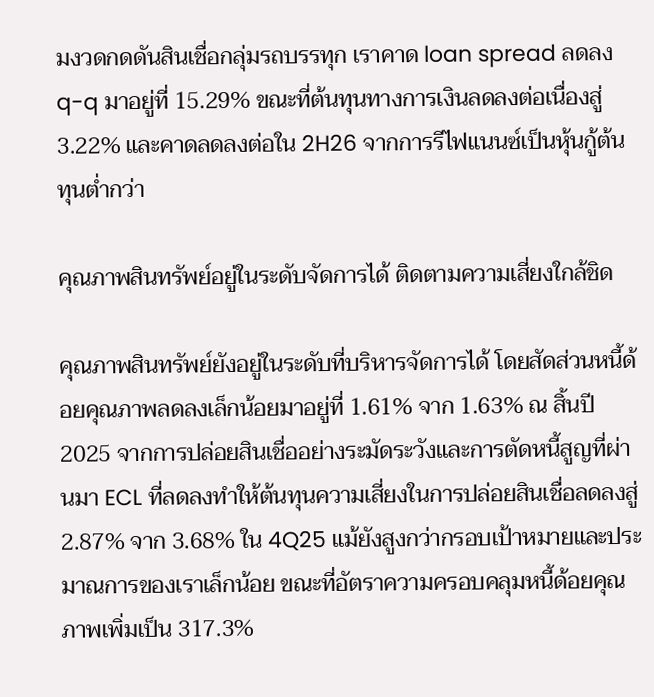มงวดกดดันสินเชื่อกลุ่มรถบรรทุก เราคาด loan spread ลดลง q-q มาอยู่ที่ 15.29% ขณะที่ต้นทุนทางการเงินลดลงต่อเนื่องสู่ 3.22% และคาดลดลงต่อใน 2H26 จากการรีไฟแนนซ์เป็นหุ้นกู้ต้นทุนต่ำกว่า

คุณภาพสินทรัพย์อยู่ในระดับจัดการได้ ติดตามความเสี่ยงใกล้ชิด

คุณภาพสินทรัพย์ยังอยู่ในระดับที่บริหารจัดการได้ โดยสัดส่วนหนี้ด้อยคุณภาพลดลงเล็กน้อยมาอยู่ที่ 1.61% จาก 1.63% ณ สิ้นปี 2025 จากการปล่อยสินเชื่ออย่างระมัดระวังและการตัดหนี้สูญที่ผ่านมา ECL ที่ลดลงทำให้ต้นทุนความเสี่ยงในการปล่อยสินเชื่อลดลงสู่ 2.87% จาก 3.68% ใน 4Q25 แม้ยังสูงกว่ากรอบเป้าหมายและประมาณการของเราเล็กน้อย ขณะที่อัตราความครอบคลุมหนี้ด้อยคุณภาพเพิ่มเป็น 317.3%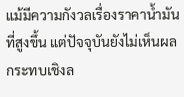แม้มีความกังวลเรื่องราคาน้ำมันที่สูงขึ้น แต่ปัจจุบันยังไม่เห็นผลกระทบเชิงล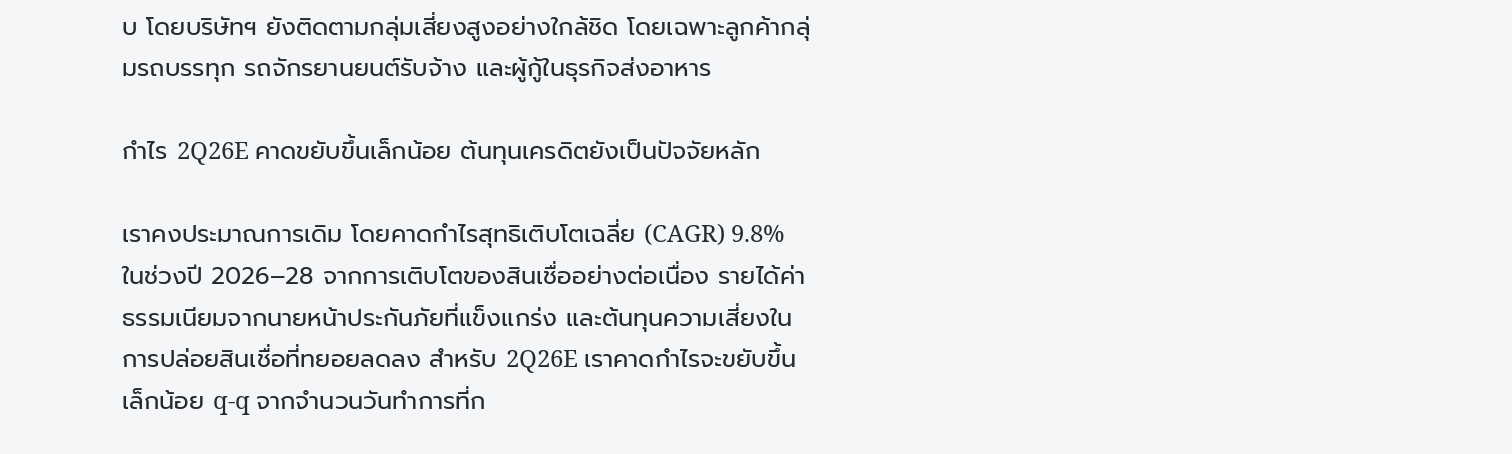บ โดยบริษัทฯ ยังติดตามกลุ่มเสี่ยงสูงอย่างใกล้ชิด โดยเฉพาะลูกค้ากลุ่มรถบรรทุก รถจักรยานยนต์รับจ้าง และผู้กู้ในธุรกิจส่งอาหาร

กำไร 2Q26E คาดขยับขึ้นเล็กน้อย ต้นทุนเครดิตยังเป็นปัจจัยหลัก

เราคงประมาณการเดิม โดยคาดกำไรสุทธิเติบโตเฉลี่ย (CAGR) 9.8% ในช่วงปี 2026–28 จากการเติบโตของสินเชื่ออย่างต่อเนื่อง รายได้ค่าธรรมเนียมจากนายหน้าประกันภัยที่แข็งแกร่ง และต้นทุนความเสี่ยงในการปล่อยสินเชื่อที่ทยอยลดลง สำหรับ 2Q26E เราคาดกำไรจะขยับขึ้นเล็กน้อย q-q จากจำนวนวันทำการที่ก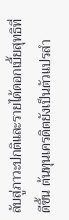ลับสู่ภาวะปกติและรายได้ดอกเบี้ยสุทธิที่ดีขึ้น ต้นทุนเครดิตยังเป็นตัวแปรสำ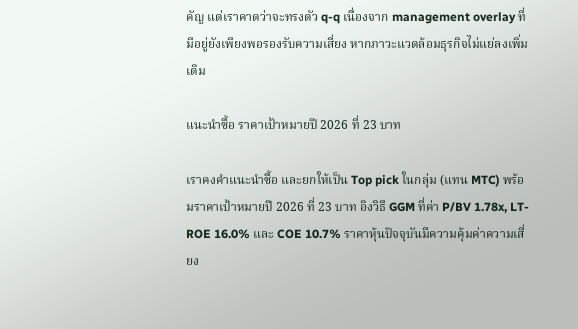คัญ แต่เราคาดว่าจะทรงตัว q-q เนื่องจาก management overlay ที่มีอยู่ยังเพียงพอรองรับความเสี่ยง หากภาวะแวดล้อมธุรกิจไม่แย่ลงเพิ่มเติม

แนะนำซื้อ ราคาเป้าหมายปี 2026 ที่ 23 บาท

เราคงคำแนะนำซื้อ และยกให้เป็น Top pick ในกลุ่ม (แทน MTC) พร้อมราคาเป้าหมายปี 2026 ที่ 23 บาท อิงวิธี GGM ที่ค่า P/BV 1.78x, LT-ROE 16.0% และ COE 10.7% ราคาหุ้นปัจจุบันมีความคุ้มค่าความเสี่ยง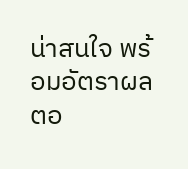น่าสนใจ พร้อมอัตราผลตอ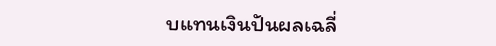บแทนเงินปันผลเฉลี่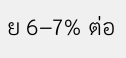ย 6–7% ต่อ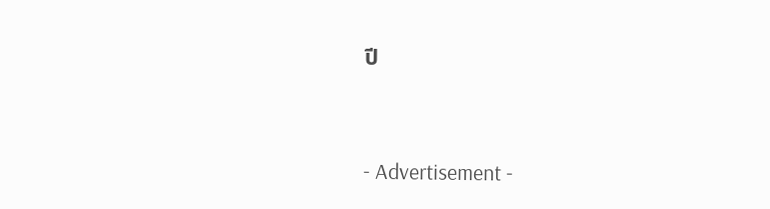ปี



- Advertisement -